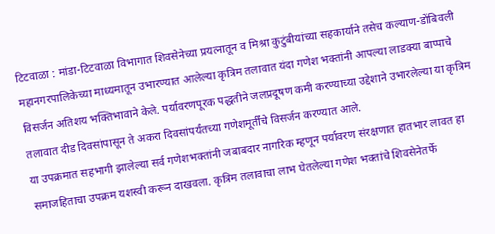टिटवाळा : मांडा-टिटवाळा विभागात शिवसेनेच्या प्रयत्नातून व मिश्रा कुटुंबीयांच्या सहकार्याने तसेच कल्याण-डोंबिवली महानगरपालिकेच्या माध्यमातून उभारण्यात आलेल्या कृत्रिम तलावात यंदा गणेश भक्तांनी आपल्या लाडक्या बाप्पाचे विसर्जन अतिशय भक्तिभावाने केले. पर्यावरणपूरक पद्धतीने जलप्रदूषण कमी करण्याच्या उद्देशाने उभारलेल्या या कृत्रिम तलावात दीड दिवसांपासून ते अकरा दिवसांपर्यंतच्या गणेशमूर्तींचे विसर्जन करण्यात आले.
या उपक्रमात सहभागी झालेल्या सर्व गणेशभक्तांनी जबाबदार नागरिक म्हणून पर्यावरण संरक्षणात हातभार लावत हा समाजहिताचा उपक्रम यशस्वी करून दाखवला. कृत्रिम तलावाचा लाभ घेतलेल्या गणेश भक्तांचे शिवसेनेतर्फे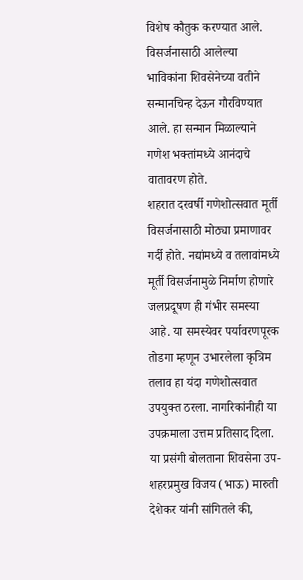विशेष कौतुक करण्यात आले. विसर्जनासाठी आलेल्या भाविकांना शिवसेनेच्या वतीने सन्मानचिन्ह देऊन गौरविण्यात आले. हा सन्मान मिळाल्याने गणेश भक्तांमध्ये आनंदाचे वातावरण होते.
शहरात दरवर्षी गणेशोत्सवात मूर्ती विसर्जनासाठी मोठ्या प्रमाणावर गर्दी होते. नद्यांमध्ये व तलावांमध्ये मूर्ती विसर्जनामुळे निर्माण होणारे जलप्रदूषण ही गंभीर समस्या आहे. या समस्येवर पर्यावरणपूरक तोडगा म्हणून उभारलेला कृत्रिम तलाव हा यंदा गणेशोत्सवात उपयुक्त ठरला. नागरिकांनीही या उपक्रमाला उत्तम प्रतिसाद दिला.
या प्रसंगी बोलताना शिवसेना उप-शहरप्रमुख विजय (भाऊ) मारुती देशेकर यांनी सांगितले की,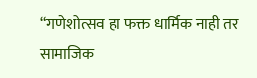“गणेशोत्सव हा फक्त धार्मिक नाही तर सामाजिक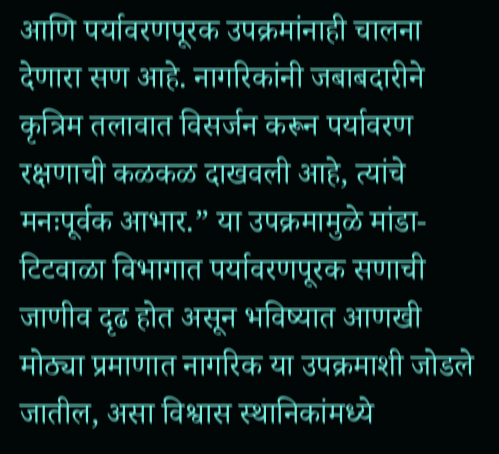आणि पर्यावरणपूरक उपक्रमांनाही चालना देणारा सण आहे. नागरिकांनी जबाबदारीने कृत्रिम तलावात विसर्जन करून पर्यावरण रक्षणाची कळकळ दाखवली आहे, त्यांचे मनःपूर्वक आभार.” या उपक्रमामुळे मांडा-टिटवाळा विभागात पर्यावरणपूरक सणाची जाणीव दृढ होत असून भविष्यात आणखी मोठ्या प्रमाणात नागरिक या उपक्रमाशी जोडले जातील, असा विश्वास स्थानिकांमध्ये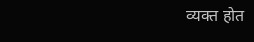व्यक्त होत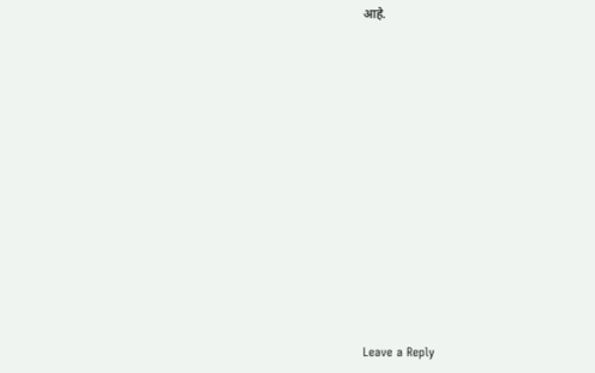आहे.













Leave a Reply